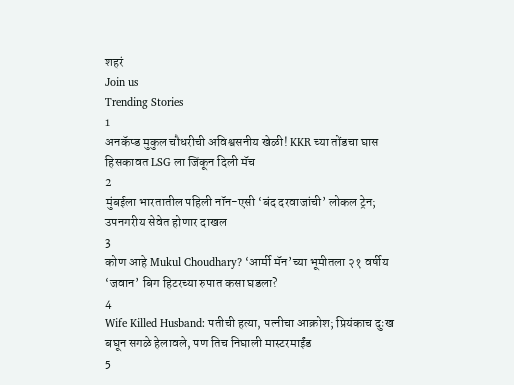शहरं
Join us
Trending Stories
1
अनकॅप्ड मुकुल चौधरीची अविश्वसनीय खेळी! KKR च्या तोंडचा घास हिसकावत LSG ला जिंकून दिली मॅच
2
मुंबईला भारतातील पहिली नॉन-एसी ‘बंद दरवाजांची’ लोकल ट्रेन; उपनगरीय सेवेत होणार दाखल
3
कोण आहे Mukul Choudhary? ‘आर्मी मॅन’च्या भूमीतला २१ वर्षीय ‘जवान’ बिग हिटरच्या रुपात कसा घडला?
4
Wife Killed Husband: पतीची हत्या, पत्नीचा आक्रोश; प्रियंकाच दुःख बघून सगळे हेलावले, पण तिच निघाली मास्टरमाईंड
5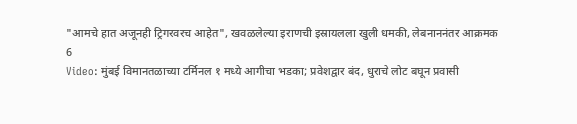"आमचे हात अजूनही ट्रिगरवरच आहेत", खवळलेल्या इराणची इस्रायलला खुली धमकी, लेबनाननंतर आक्रमक
6
Video: मुंबई विमानतळाच्या टर्मिनल १ मध्ये आगीचा भडका; प्रवेशद्वार बंद, धुराचे लोट बघून प्रवासी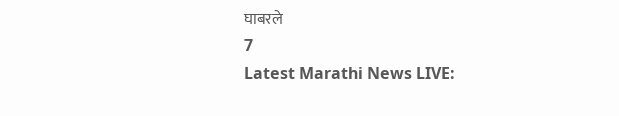घाबरले
7
Latest Marathi News LIVE: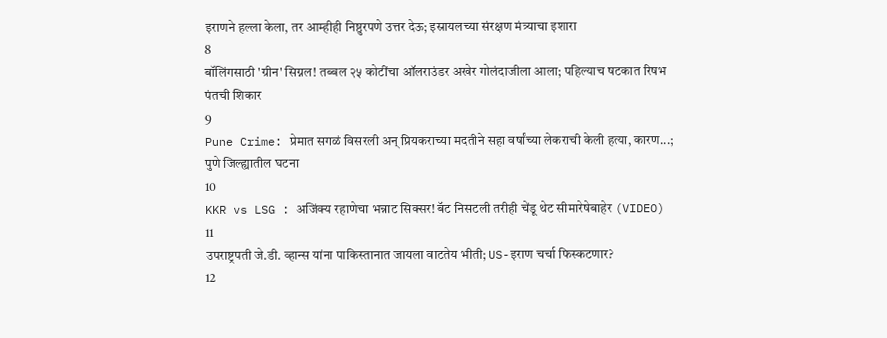इराणने हल्ला केला, तर आम्हीही निष्ठुरपणे उत्तर देऊ; इस्रायलच्या संरक्षण मंत्र्याचा इशारा
8
बॉलिंगसाठी 'ग्रीन' सिग्नल! तब्बल २५ कोटींचा ऑलराउंडर अखेर गोलंदाजीला आला; पहिल्याच षटकात रिषभ पंतची शिकार
9
Pune Crime: प्रेमात सगळं विसरली अन् प्रियकराच्या मदतीने सहा वर्षांच्या लेकराची केली हत्या, कारण...; पुणे जिल्ह्यातील घटना
10
KKR vs LSG : अजिंक्य रहाणेचा भन्नाट सिक्सर! बॅट निसटली तरीही चेंडू थेट सीमारेषेबाहेर (VIDEO)
11
उपराष्ट्रपती जे.डी. व्हान्स यांना पाकिस्तानात जायला वाटतेय भीती; US-इराण चर्चा फिस्कटणार?
12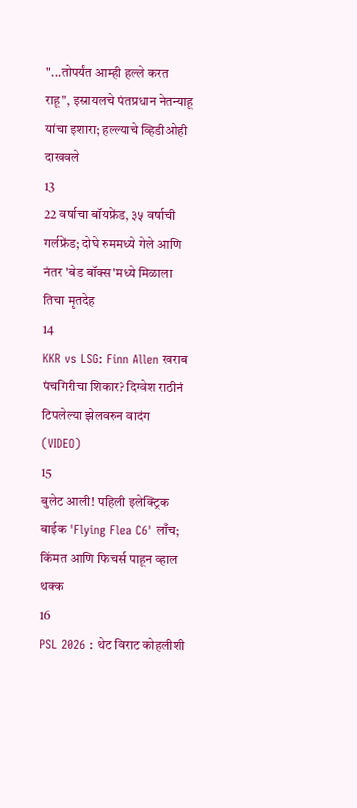"...तोपर्यंत आम्ही हल्ले करत राहू", इस्रायलचे पंतप्रधान नेतन्याहू यांचा इशारा; हल्ल्याचे व्हिडीओही दाखवले
13
22 वर्षाचा बॉयफ्रेंड, ३५ वर्षाची गर्लफ्रेंड; दोघे रुममध्ये गेले आणि नंतर 'बेड बॉक्स'मध्ये मिळाला तिचा मृतदेह
14
KKR vs LSG: Finn Allen खराब पंचगिरीचा शिकार? दिग्वेश राठीनं टिपलेल्या झेलवरुन वादंग (VIDEO)
15
बुलेट आली! पहिली इलेक्ट्रिक बाईक 'Flying Flea C6' लाँच; किंमत आणि फिचर्स पाहून व्हाल थक्क
16
PSL 2026 : थेट विराट कोहलीशी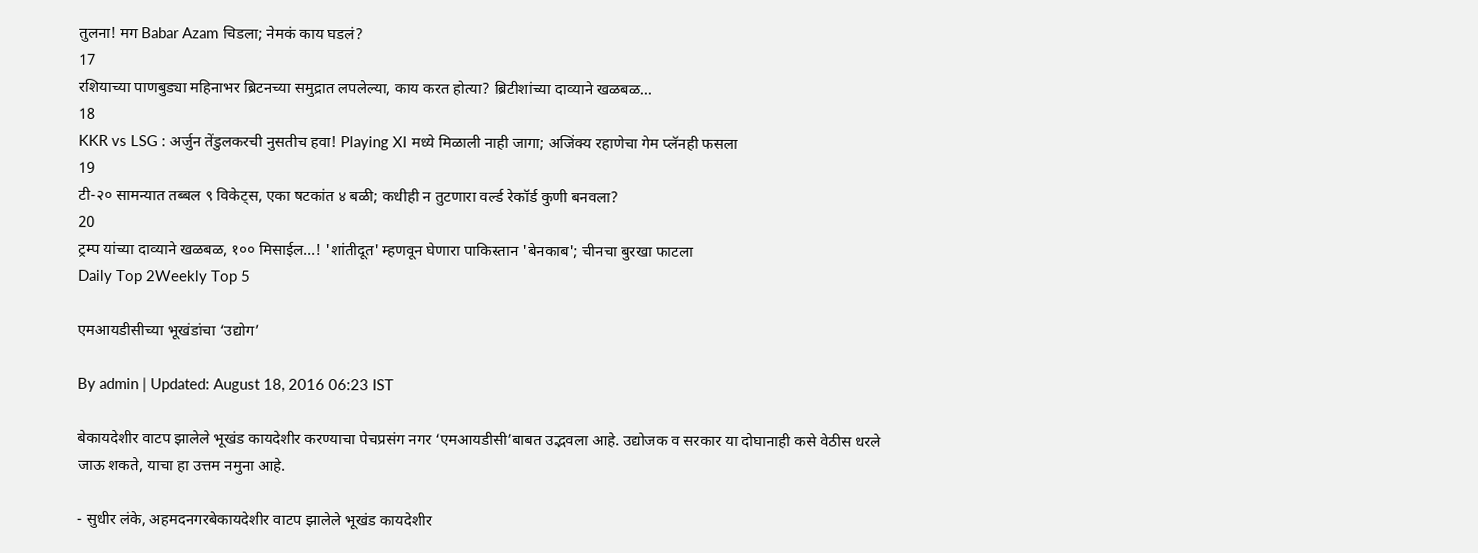तुलना! मग Babar Azam चिडला; नेमकं काय घडलं?
17
रशियाच्या पाणबुड्या महिनाभर ब्रिटनच्या समुद्रात लपलेल्या, काय करत होत्या? ब्रिटीशांच्या दाव्याने खळबळ...
18
KKR vs LSG : अर्जुन तेंडुलकरची नुसतीच हवा! Playing XI मध्ये मिळाली नाही जागा; अजिंक्य रहाणेचा गेम प्लॅनही फसला
19
टी-२० सामन्यात तब्बल ९ विकेट्स, एका षटकांत ४ बळी; कधीही न तुटणारा वर्ल्ड रेकॉर्ड कुणी बनवला?
20
ट्रम्प यांच्या दाव्याने खळबळ, १०० मिसाईल...! 'शांतीदूत' म्हणवून घेणारा पाकिस्तान 'बेनकाब'; चीनचा बुरखा फाटला
Daily Top 2Weekly Top 5

एमआयडीसीच्या भूखंडांचा ‘उद्योग’

By admin | Updated: August 18, 2016 06:23 IST

बेकायदेशीर वाटप झालेले भूखंड कायदेशीर करण्याचा पेचप्रसंग नगर ‘एमआयडीसी’बाबत उद्भवला आहे. उद्योजक व सरकार या दोघानाही कसे वेठीस धरले जाऊ शकते, याचा हा उत्तम नमुना आहे.

- सुधीर लंके, अहमदनगरबेकायदेशीर वाटप झालेले भूखंड कायदेशीर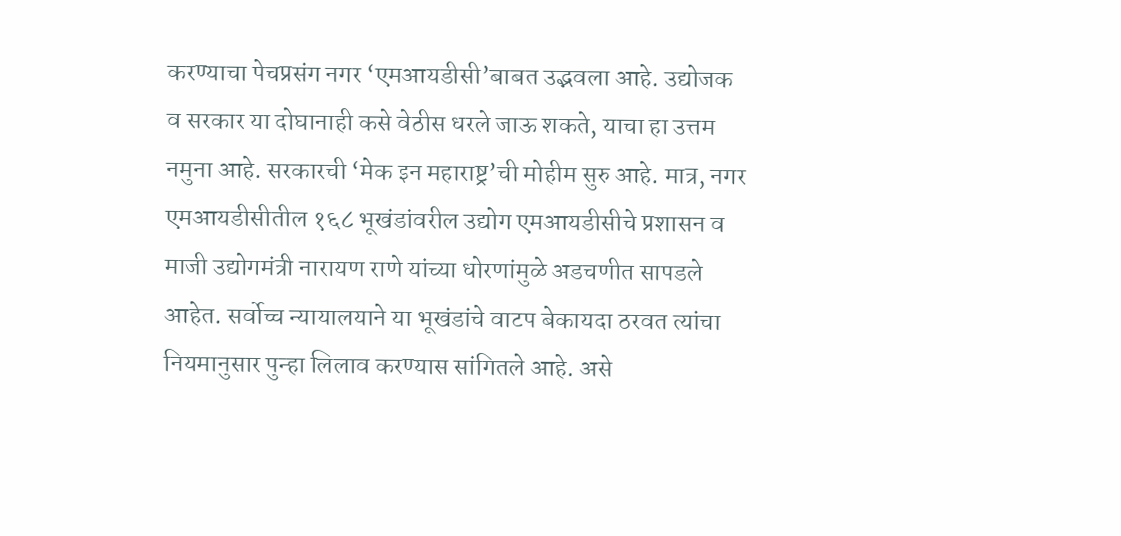करण्याचा पेचप्रसंग नगर ‘एमआयडीसी’बाबत उद्भवला आहे. उद्योजक व सरकार या दोघानाही कसे वेठीस धरले जाऊ शकते, याचा हा उत्तम नमुना आहे. सरकारची ‘मेक इन महाराष्ट्र’ची मोहीम सुरु आहे. मात्र, नगर एमआयडीसीतील १६८ भूखंडांवरील उद्योग एमआयडीसीचे प्रशासन व माजी उद्योगमंत्री नारायण राणे यांच्या धोरणांमुळे अडचणीत सापडले आहेत. सर्वोच्च न्यायालयाने या भूखंडांचे वाटप बेकायदा ठरवत त्यांचा नियमानुसार पुन्हा लिलाव करण्यास सांगितले आहे. असे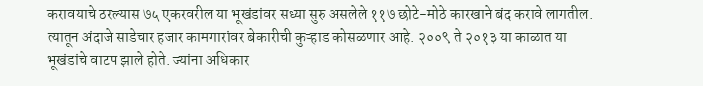करावयाचे ठरल्यास ७५ एकरवरील या भूखंडांवर सध्या सुरु असलेले ११७ छोटे-मोठे कारखाने बंद करावे लागतील. त्यातून अंदाजे साडेचार हजार कामगारांवर बेकारीची कुऱ्हाड कोसळणार आहे. २००९ ते २०१३ या काळात या भूखंडांचे वाटप झाले होते. ज्यांना अधिकार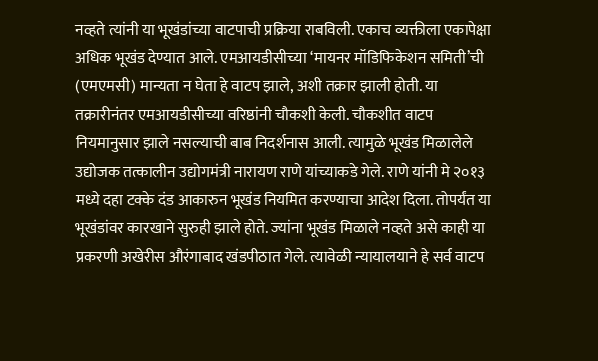नव्हते त्यांनी या भूखंडांच्या वाटपाची प्रक्रिया राबविली. एकाच व्यक्तीला एकापेक्षा अधिक भूखंड देण्यात आले. एमआयडीसीच्या ‘मायनर मॉडिफिकेशन समिती’ची (एमएमसी) मान्यता न घेता हे वाटप झाले, अशी तक्रार झाली होती. या तक्रारीनंतर एमआयडीसीच्या वरिष्ठांनी चौकशी केली. चौकशीत वाटप नियमानुसार झाले नसल्याची बाब निदर्शनास आली. त्यामुळे भूखंड मिळालेले उद्योजक तत्कालीन उद्योगमंत्री नारायण राणे यांच्याकडे गेले. राणे यांनी मे २०१३ मध्ये दहा टक्के दंड आकारुन भूखंड नियमित करण्याचा आदेश दिला. तोपर्यंत या भूखंडांवर कारखाने सुरुही झाले होते. ज्यांना भूखंड मिळाले नव्हते असे काही या प्रकरणी अखेरीस औरंगाबाद खंडपीठात गेले. त्यावेळी न्यायालयाने हे सर्व वाटप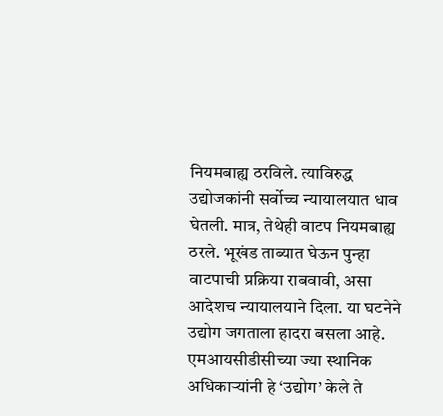नियमबाह्य ठरविले. त्याविरुद्ध उद्योजकांनी सर्वोच्च न्यायालयात धाव घेतली. मात्र, तेथेही वाटप नियमबाह्य ठरले. भूखंड ताब्यात घेऊन पुन्हा वाटपाची प्रक्रिया राबवावी, असा आदेशच न्यायालयाने दिला. या घटनेने उद्योग जगताला हादरा बसला आहे. एमआयसीडीसीच्या ज्या स्थानिक अधिकाऱ्यांनी हे ‘उद्योग’ केले ते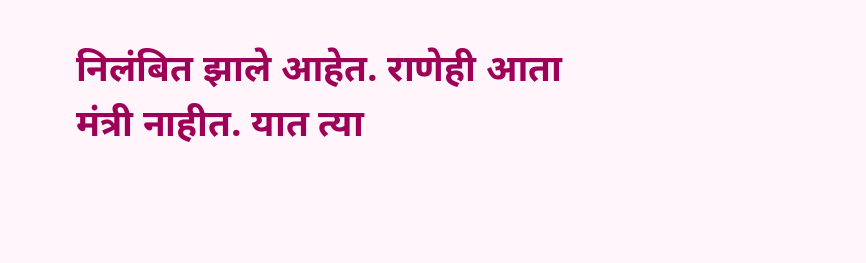निलंबित झाले आहेत. राणेही आता मंत्री नाहीत. यात त्या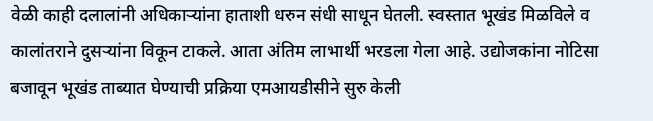वेळी काही दलालांनी अधिकाऱ्यांना हाताशी धरुन संधी साधून घेतली. स्वस्तात भूखंड मिळविले व कालांतराने दुसऱ्यांना विकून टाकले. आता अंतिम लाभार्थी भरडला गेला आहे. उद्योजकांना नोटिसा बजावून भूखंड ताब्यात घेण्याची प्रक्रिया एमआयडीसीने सुरु केली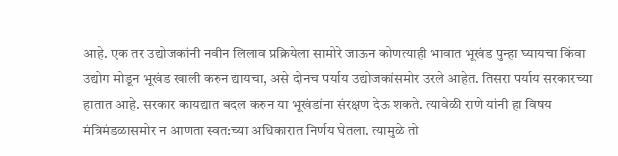आहे. एक तर उद्योजकांनी नवीन लिलाव प्रक्रियेला सामोरे जाऊन कोणत्याही भावात भूखंड पुन्हा घ्यायचा किंवा उद्योग मोडून भूखंड खाली करुन द्यायचा, असे दोनच पर्याय उद्योजकांसमोर उरले आहेत. तिसरा पर्याय सरकारच्या हातात आहे. सरकार कायद्यात बदल करुन या भूखंडांना संरक्षण देऊ शकते. त्यावेळी राणे यांनी हा विषय मंत्रिमंडळासमोर न आणता स्वत:च्या अधिकारात निर्णय घेतला. त्यामुळे तो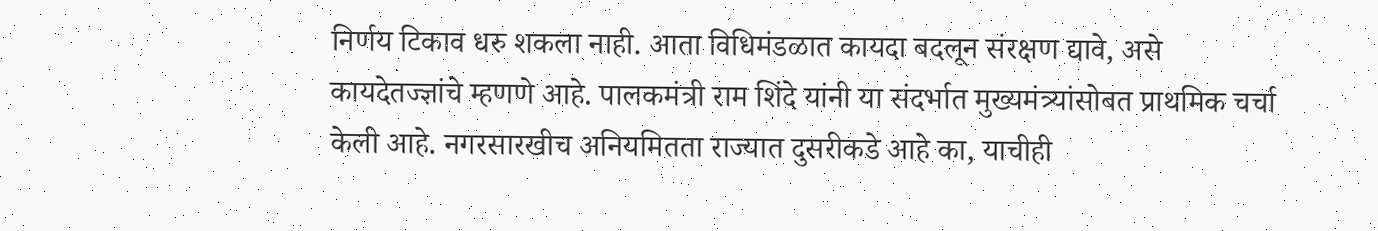निर्णय टिकाव धरु शकला नाही. आता विधिमंडळात कायदा बदलून संरक्षण द्यावे, असे कायदेतज्ज्ञांचे म्हणणे आहे. पालकमंत्री राम शिंदे यांनी या संदर्भात मुख्यमंत्र्यांसोबत प्राथमिक चर्चा केली आहे. नगरसारखीच अनियमितता राज्यात दुसरीकडे आहे का, याचीही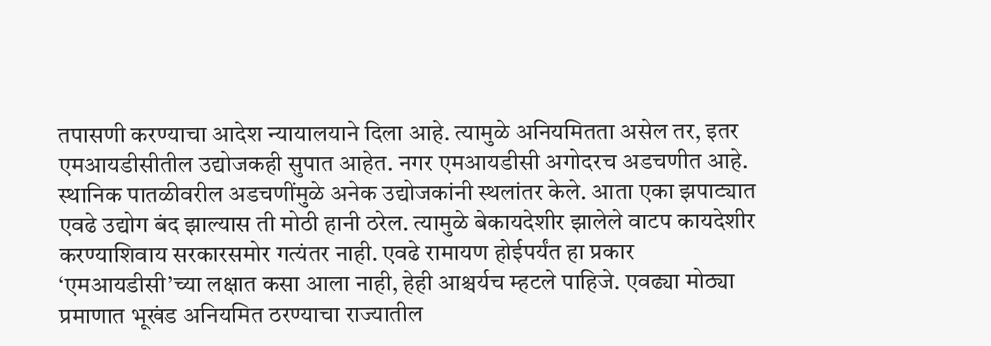तपासणी करण्याचा आदेश न्यायालयाने दिला आहे. त्यामुळे अनियमितता असेल तर, इतर एमआयडीसीतील उद्योजकही सुपात आहेत. नगर एमआयडीसी अगोदरच अडचणीत आहे. स्थानिक पातळीवरील अडचणींमुळे अनेक उद्योजकांनी स्थलांतर केले. आता एका झपाट्यात एवढे उद्योग बंद झाल्यास ती मोठी हानी ठरेल. त्यामुळे बेकायदेशीर झालेले वाटप कायदेशीर करण्याशिवाय सरकारसमोर गत्यंतर नाही. एवढे रामायण होईपर्यंत हा प्रकार ‘एमआयडीसी’च्या लक्षात कसा आला नाही, हेही आश्चर्यच म्हटले पाहिजे. एवढ्या मोठ्या प्रमाणात भूखंड अनियमित ठरण्याचा राज्यातील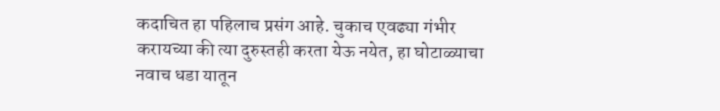कदाचित हा पहिलाच प्रसंग आहे. चुकाच एवढ्या गंभीर करायच्या की त्या दुरुस्तही करता येऊ नयेत, हा घोटाळ्याचा नवाच धडा यातून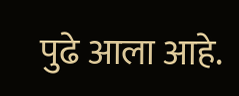पुढे आला आहे.